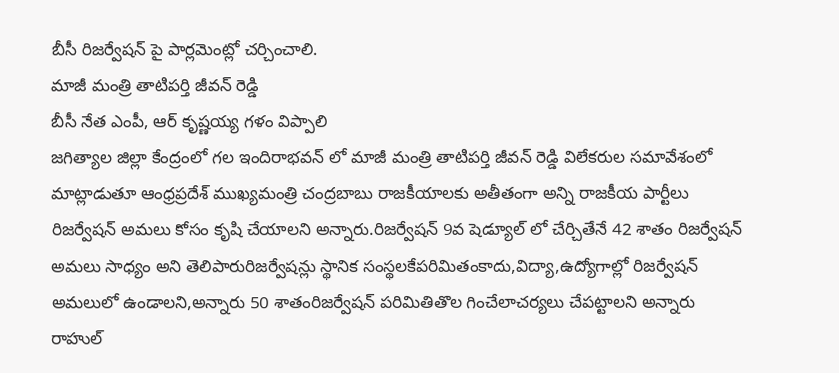బీసీ రిజర్వేషన్ పై పార్లమెంట్లో చర్చించాలి.
మాజీ మంత్రి తాటిపర్తి జీవన్ రెడ్డి
బీసీ నేత ఎంపీ, ఆర్ కృష్ణయ్య గళం విప్పాలి
జగిత్యాల జిల్లా కేంద్రంలో గల ఇందిరాభవన్ లో మాజీ మంత్రి తాటిపర్తి జీవన్ రెడ్డి విలేకరుల సమావేశంలో మాట్లాడుతూ ఆంధ్రప్రదేశ్ ముఖ్యమంత్రి చంద్రబాబు రాజకీయాలకు అతీతంగా అన్ని రాజకీయ పార్టీలు రిజర్వేషన్ అమలు కోసం కృషి చేయాలని అన్నారు.రిజర్వేషన్ 9వ షెడ్యూల్ లో చేర్చితేనే 42 శాతం రిజర్వేషన్ అమలు సాధ్యం అని తెలిపారురిజర్వేషన్లు స్థానిక సంస్థలకేపరిమితంకాదు,విద్యా,ఉద్యోగాల్లో రిజర్వేషన్ అమలులో ఉండాలని,అన్నారు 50 శాతంరిజర్వేషన్ పరిమితితొల గించేలాచర్యలు చేపట్టాలని అన్నారు రాహుల్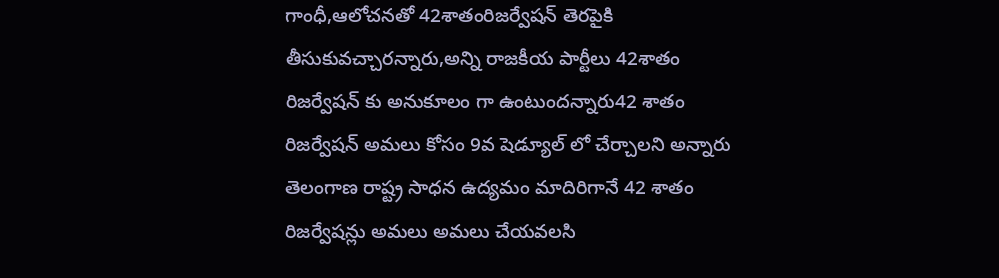గాంధీ,ఆలోచనతో 42శాతంరిజర్వేషన్ తెరపైకి తీసుకువచ్చారన్నారు,అన్ని రాజకీయ పార్టీలు 42శాతం రిజర్వేషన్ కు అనుకూలం గా ఉంటుందన్నారు42 శాతం రిజర్వేషన్ అమలు కోసం 9వ షెడ్యూల్ లో చేర్చాలని అన్నారు
తెలంగాణ రాష్ట్ర సాధన ఉద్యమం మాదిరిగానే 42 శాతం రిజర్వేషన్లు అమలు అమలు చేయవలసి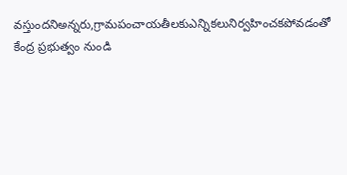వస్తుందనిఅన్నరు,గ్రామపంచాయతీలకుఎన్నికలునిర్వహించకపోవడంతో కేంద్ర ప్రభుత్వం నుండి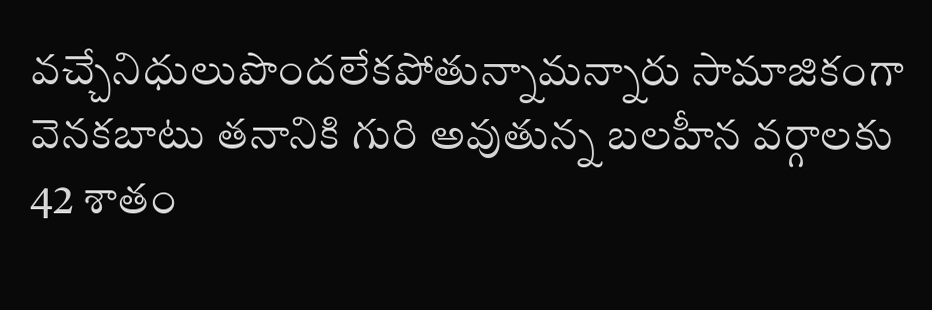వచ్చేనిధులుపొందలేకపోతున్నామన్నారు సామాజికంగా వెనకబాటు తనానికి గురి అవుతున్న బలహీన వర్గాలకు 42 శాతం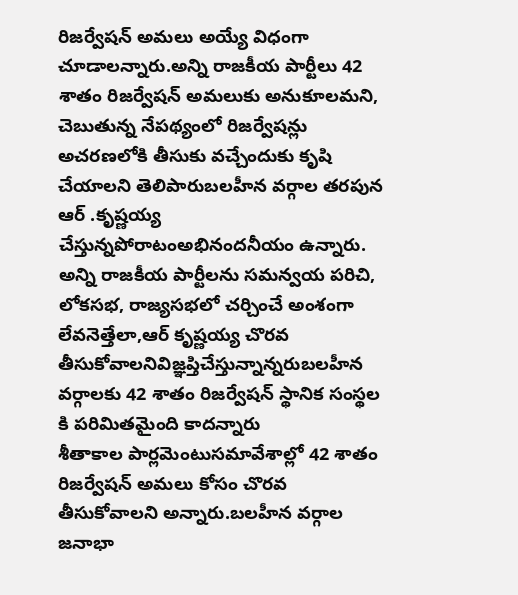రిజర్వేషన్ అమలు అయ్యే విధంగా చూడాలన్నారు.అన్ని రాజకీయ పార్టీలు 42 శాతం రిజర్వేషన్ అమలుకు అనుకూలమని, చెబుతున్న నేపథ్యంలో రిజర్వేషన్లు అచరణలోకి తీసుకు వచ్చేందుకు కృషి చేయాలని తెలిపారుబలహీన వర్గాల తరపున ఆర్ .కృష్ణయ్య చేస్తున్నపోరాటంఅభినందనీయం ఉన్నారు.
అన్ని రాజకీయ పార్టీలను సమన్వయ పరిచి, లోకసభ, రాజ్యసభలో చర్చించే అంశంగా లేవనెత్తేలా,ఆర్ కృష్ణయ్య చొరవ తీసుకోవాలనివిజ్ఞప్తిచేస్తున్నాన్నరుబలహీన వర్గాలకు 42 శాతం రిజర్వేషన్ స్థానిక సంస్థల కి పరిమితమైంది కాదన్నారు
శీతాకాల పార్లమెంటుసమావేశాల్లో 42 శాతం రిజర్వేషన్ అమలు కోసం చొరవ తీసుకోవాలని అన్నారు.బలహీన వర్గాల జనాభా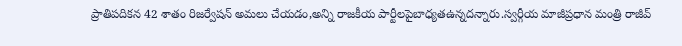ప్రాతిపదికన 42 శాతం రిజర్వేషన్ అమలు చేయడం,అన్ని రాజకీయ పార్టీలపైబాధ్యతఉన్నదన్నారు.స్వర్గీయ మాజీప్రధాన మంత్రి రాజీవ్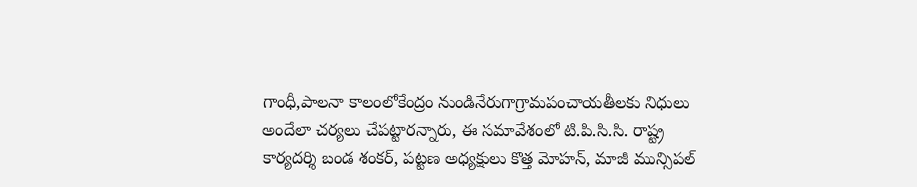గాంధీ,పాలనా కాలంలోకేంద్రం నుండినేరుగాగ్రామపంచాయతీలకు నిధులు అందేలా చర్యలు చేపట్టారన్నారు, ఈ సమావేశంలో టి.పి.సి.సి. రాష్ట్ర కార్యదర్శి బండ శంకర్, పట్టణ అధ్యక్షులు కొత్త మోహన్, మాజీ మున్సిపల్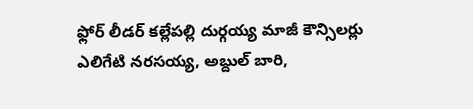ఫ్లోర్ లీడర్ కల్లేపల్లి దుర్గయ్య మాజీ కౌన్సిలర్లు ఎలిగేటి నరసయ్య, అబ్దుల్ బారి,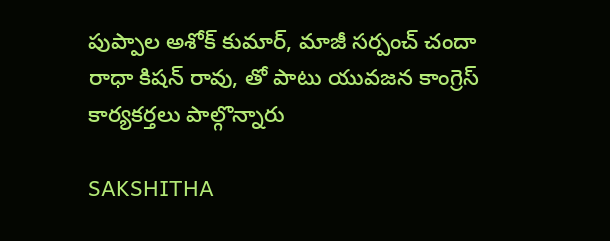పుప్పాల అశోక్ కుమార్, మాజీ సర్పంచ్ చందా రాధా కిషన్ రావు, తో పాటు యువజన కాంగ్రెస్ కార్యకర్తలు పాల్గొన్నారు

SAKSHITHA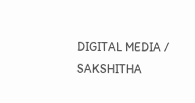DIGITAL MEDIA / SAKSHITHA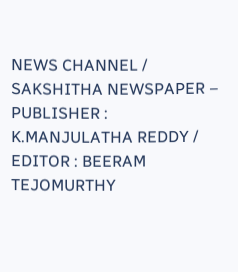NEWS CHANNEL / SAKSHITHA NEWSPAPER – PUBLISHER : K.MANJULATHA REDDY / EDITOR : BEERAM TEJOMURTHY